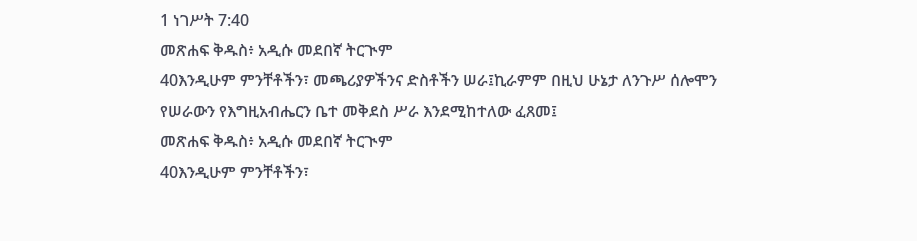1 ነገሥት 7:40
መጽሐፍ ቅዱስ፥ አዲሱ መደበኛ ትርጒም
40እንዲሁም ምንቸቶችን፣ መጫሪያዎችንና ድስቶችን ሠራ፤ኪራምም በዚህ ሁኔታ ለንጉሥ ሰሎሞን የሠራውን የእግዚአብሔርን ቤተ መቅደስ ሥራ እንደሚከተለው ፈጸመ፤
መጽሐፍ ቅዱስ፥ አዲሱ መደበኛ ትርጒም
40እንዲሁም ምንቸቶችን፣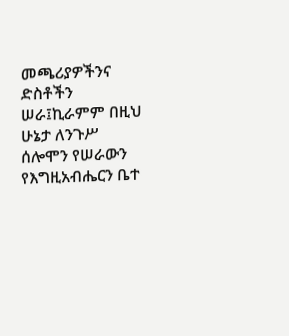መጫሪያዎችንና ድስቶችን ሠራ፤ኪራምም በዚህ ሁኔታ ለንጉሥ ሰሎሞን የሠራውን የእግዚአብሔርን ቤተ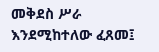መቅደስ ሥራ እንደሚከተለው ፈጸመ፤